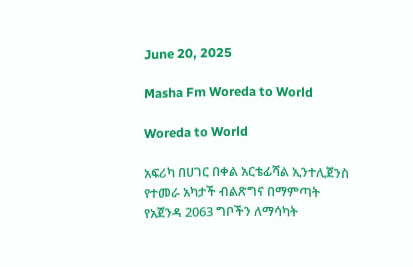June 20, 2025

Masha Fm Woreda to World

Woreda to World

አፍሪካ በሀገር በቀል አርቴፊሻል ኢንተሊጀንስ የተመራ አካታች ብልጽግና በማምጣት የአጀንዳ 2063 ግቦችን ለማሳካት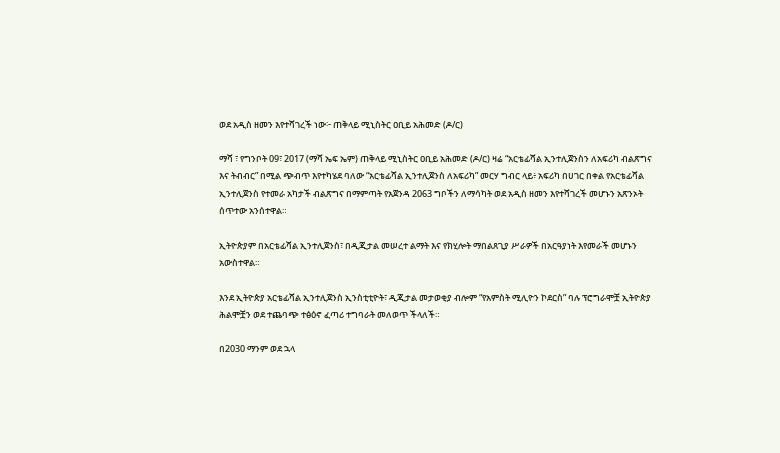ወደ አዲስ ዘመን እየተሻገረች ነው፦ ጠቅላይ ሚኒስትር ዐቢይ አሕመድ (ዶ/ር)

ማሻ ፣ የግንቦት 09፣ 2017 (ማሻ ኤፍ ኤም) ጠቅላይ ሚኒስትር ዐቢይ አሕመድ (ዶ/ር) ዛሬ “አርቴፊሻል ኢንተሊጀንስን ለአፍሪካ ብልጽግና እና ትብብር” በሚል ጭብጥ እየተካሄደ ባለው “አርቴፊሻል ኢንተሊጀንስ ለአፍሪካ” መርሃ ግብር ላይ፥ አፍሪካ በሀገር በቀል የአርቴፊሻል ኢንተሊጀንስ የተመራ አካታች ብልጽግና በማምጣት የአጀንዳ 2063 ግቦችን ለማሳካት ወደ አዲስ ዘመን እየተሻገረች መሆኑን አጽንኦት ሰጥተው አንሰተዋል።

ኢትዮጵያም በአርቴፊሻል ኢንተሊጀንስ፣ በዲጂታል መሠረተ ልማት እና የክሂሎት ማበልጸጊያ ሥራዎች በአርዓያነት እየመራች መሆኑን አውስተዋል።

እንደ ኢትዮጵያ አርቴፊሻል ኢንተሊጀንስ ኢንስቲቲዮት፣ ዲጂታል መታወቂያ ብሎም “የአምስት ሚሊዮን ኮደርስ” ባሉ ፕሮግራሞቿ ኢትዮጵያ ሕልሞቿን ወደ ተጨባጭ ተፅዕኖ ፈጣሪ ተግባራት መለወጥ ችላለች።

በ2030 ማንም ወደ ኋላ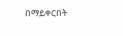በማይቀርበት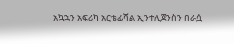አኳኋን አፍሪካ አርቴፊሻል ኢንተሊጀንስን በራሷ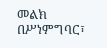መልክ በሥነምግባር፣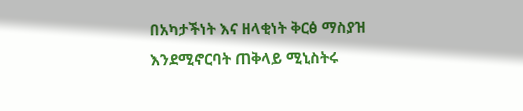በአካታችነት እና ዘላቂነት ቅርፅ ማስያዝ እንደሚኖርባት ጠቅላይ ሚኒስትሩ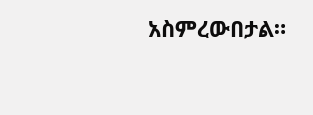አስምረውበታል።